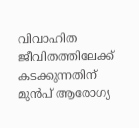വിവാഹിത ജീവിതത്തിലേക്ക് കടക്കുന്നതിന് മുൻപ് ആരോഗ്യ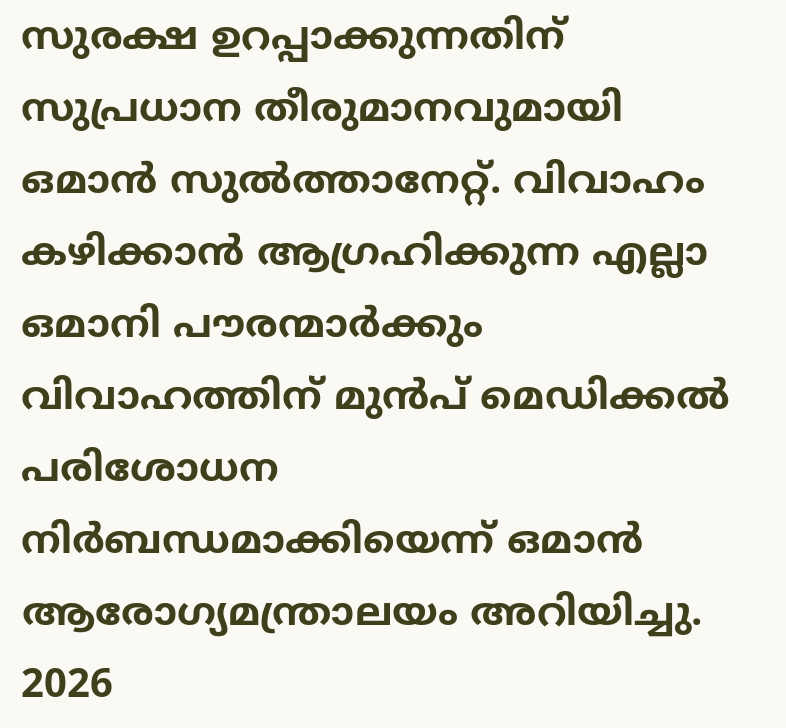സുരക്ഷ ഉറപ്പാക്കുന്നതിന് സുപ്രധാന തീരുമാനവുമായി ഒമാൻ സുൽത്താനേറ്റ്. വിവാഹം കഴിക്കാൻ ആഗ്രഹിക്കുന്ന എല്ലാ ഒമാനി പൗരന്മാർക്കും വിവാഹത്തിന് മുൻപ് മെഡിക്കൽ പരിശോധന നിർബന്ധമാക്കിയെന്ന് ഒമാൻ ആരോഗ്യമന്ത്രാലയം അറിയിച്ചു. 2026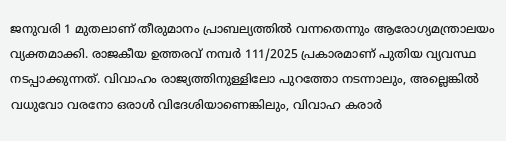ജനുവരി 1 മുതലാണ് തീരുമാനം പ്രാബല്യത്തിൽ വന്നതെന്നും ആരോഗ്യമന്ത്രാലയം വ്യക്തമാക്കി. രാജകീയ ഉത്തരവ് നമ്പർ 111/2025 പ്രകാരമാണ് പുതിയ വ്യവസ്ഥ നടപ്പാക്കുന്നത്. വിവാഹം രാജ്യത്തിനുള്ളിലോ പുറത്തോ നടന്നാലും, അല്ലെങ്കിൽ വധുവോ വരനോ ഒരാൾ വിദേശിയാണെങ്കിലും, വിവാഹ കരാർ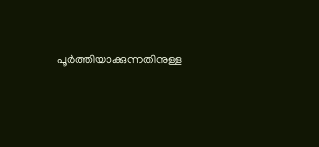പൂർത്തിയാക്കുന്നതിനുള്ള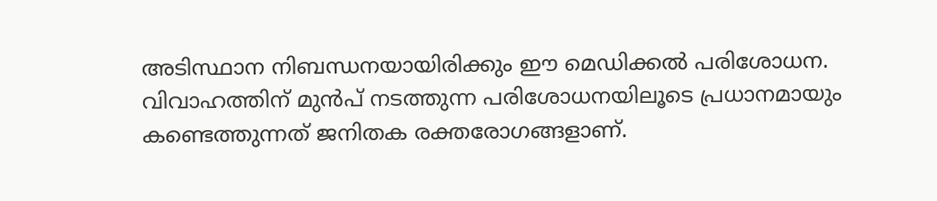അടിസ്ഥാന നിബന്ധനയായിരിക്കും ഈ മെഡിക്കൽ പരിശോധന.
വിവാഹത്തിന് മുൻപ് നടത്തുന്ന പരിശോധനയിലൂടെ പ്രധാനമായും കണ്ടെത്തുന്നത് ജനിതക രക്തരോഗങ്ങളാണ്.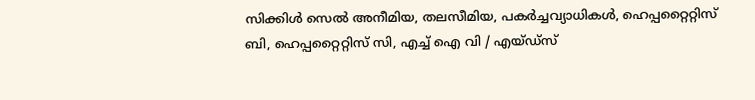സിക്കിൾ സെൽ അനീമിയ, തലസീമിയ, പകർച്ചവ്യാധികൾ, ഹെപ്പറ്റൈറ്റിസ് ബി, ഹെപ്പറ്റൈറ്റിസ് സി, എച്ച് ഐ വി / എയ്ഡ്സ്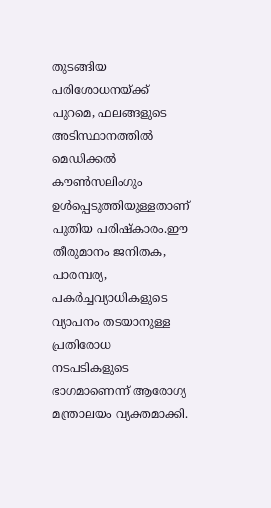തുടങ്ങിയ പരിശോധനയ്ക്ക് പുറമെ, ഫലങ്ങളുടെ അടിസ്ഥാനത്തിൽ മെഡിക്കൽ കൗൺസലിംഗും ഉൾപ്പെടുത്തിയുള്ളതാണ് പുതിയ പരിഷ്കാരം.ഈ തീരുമാനം ജനിതക, പാരമ്പര്യ, പകർച്ചവ്യാധികളുടെ വ്യാപനം തടയാനുള്ള പ്രതിരോധ നടപടികളുടെ ഭാഗമാണെന്ന് ആരോഗ്യ മന്ത്രാലയം വ്യക്തമാക്കി.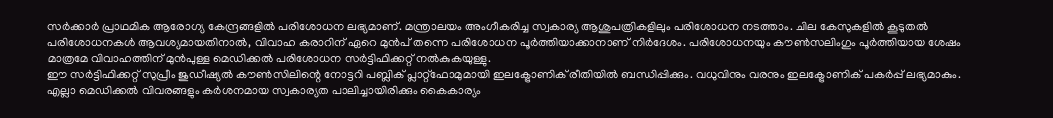സർക്കാർ പ്രാഥമിക ആരോഗ്യ കേന്ദ്രങ്ങളിൽ പരിശോധന ലഭ്യമാണ്. മന്ത്രാലയം അംഗീകരിച്ച സ്വകാര്യ ആശുപത്രികളിലും പരിശോധന നടത്താം. ചില കേസുകളിൽ കൂടുതൽ പരിശോധനകൾ ആവശ്യമായതിനാൽ, വിവാഹ കരാറിന് ഏറെ മുൻപ് തന്നെ പരിശോധന പൂർത്തിയാക്കാനാണ് നിർദേശം. പരിശോധനയും കൗൺസലിംഗും പൂർത്തിയായ ശേഷം മാത്രമേ വിവാഹത്തിന് മുൻപുള്ള മെഡിക്കൽ പരിശോധന സർട്ടിഫിക്കറ്റ് നൽകുകയുള്ളു.
ഈ സർട്ടിഫിക്കറ്റ് സുപ്രീം ജുഡീഷ്യൽ കൗൺസിലിന്റെ നോട്ടറി പബ്ലിക് പ്ലാറ്റ്ഫോമുമായി ഇലക്ട്രോണിക് രീതിയിൽ ബന്ധിപ്പിക്കും. വധുവിനും വരനും ഇലക്ട്രോണിക് പകർപ്പ് ലഭ്യമാകും. എല്ലാ മെഡിക്കൽ വിവരങ്ങളും കർശനമായ സ്വകാര്യത പാലിച്ചായിരിക്കും കൈകാര്യം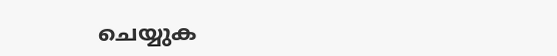ചെയ്യുക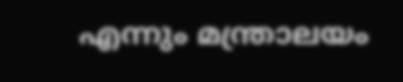എന്നും മന്ത്രാലയം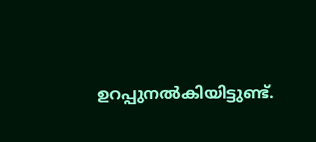ഉറപ്പുനൽകിയിട്ടുണ്ട്.